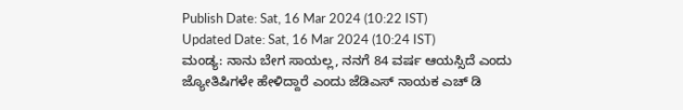Publish Date: Sat, 16 Mar 2024 (10:22 IST)
Updated Date: Sat, 16 Mar 2024 (10:24 IST)
ಮಂಡ್ಯ: ನಾನು ಬೇಗ ಸಾಯಲ್ಲ, ನನಗೆ 84 ವರ್ಷ ಆಯಸ್ಸಿದೆ ಎಂದು ಜ್ಯೋತಿಷಿಗಳೇ ಹೇಳಿದ್ದಾರೆ ಎಂದು ಜೆಡಿಎಸ್ ನಾಯಕ ಎಚ್ ಡಿ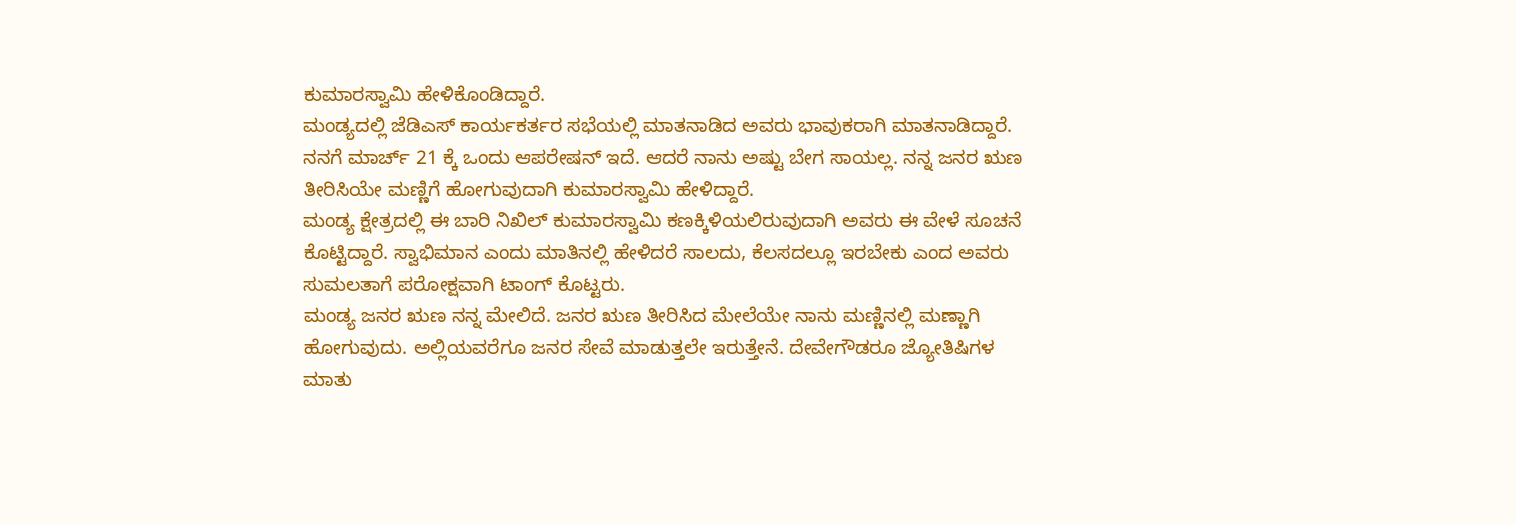ಕುಮಾರಸ್ವಾಮಿ ಹೇಳಿಕೊಂಡಿದ್ದಾರೆ.
ಮಂಡ್ಯದಲ್ಲಿ ಜೆಡಿಎಸ್ ಕಾರ್ಯಕರ್ತರ ಸಭೆಯಲ್ಲಿ ಮಾತನಾಡಿದ ಅವರು ಭಾವುಕರಾಗಿ ಮಾತನಾಡಿದ್ದಾರೆ. ನನಗೆ ಮಾರ್ಚ್ 21 ಕ್ಕೆ ಒಂದು ಆಪರೇಷನ್ ಇದೆ. ಆದರೆ ನಾನು ಅಷ್ಟು ಬೇಗ ಸಾಯಲ್ಲ. ನನ್ನ ಜನರ ಋಣ ತೀರಿಸಿಯೇ ಮಣ್ಣಿಗೆ ಹೋಗುವುದಾಗಿ ಕುಮಾರಸ್ವಾಮಿ ಹೇಳಿದ್ದಾರೆ.
ಮಂಡ್ಯ ಕ್ಷೇತ್ರದಲ್ಲಿ ಈ ಬಾರಿ ನಿಖಿಲ್ ಕುಮಾರಸ್ವಾಮಿ ಕಣಕ್ಕಿಳಿಯಲಿರುವುದಾಗಿ ಅವರು ಈ ವೇಳೆ ಸೂಚನೆ ಕೊಟ್ಟಿದ್ದಾರೆ. ಸ್ವಾಭಿಮಾನ ಎಂದು ಮಾತಿನಲ್ಲಿ ಹೇಳಿದರೆ ಸಾಲದು, ಕೆಲಸದಲ್ಲೂ ಇರಬೇಕು ಎಂದ ಅವರು ಸುಮಲತಾಗೆ ಪರೋಕ್ಷವಾಗಿ ಟಾಂಗ್ ಕೊಟ್ಟರು.
ಮಂಡ್ಯ ಜನರ ಋಣ ನನ್ನ ಮೇಲಿದೆ. ಜನರ ಋಣ ತೀರಿಸಿದ ಮೇಲೆಯೇ ನಾನು ಮಣ್ಣಿನಲ್ಲಿ ಮಣ್ಣಾಗಿ ಹೋಗುವುದು. ಅಲ್ಲಿಯವರೆಗೂ ಜನರ ಸೇವೆ ಮಾಡುತ್ತಲೇ ಇರುತ್ತೇನೆ. ದೇವೇಗೌಡರೂ ಜ್ಯೋತಿಷಿಗಳ ಮಾತು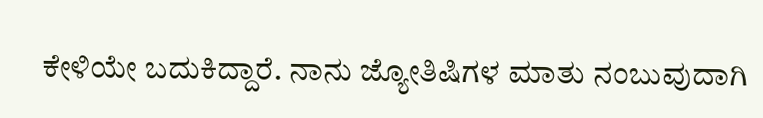ಕೇಳಿಯೇ ಬದುಕಿದ್ದಾರೆ. ನಾನು ಜ್ಯೋತಿಷಿಗಳ ಮಾತು ನಂಬುವುದಾಗಿ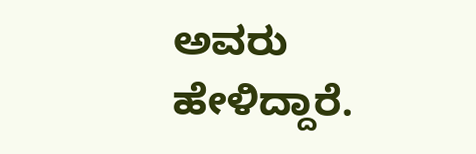ಅವರು ಹೇಳಿದ್ದಾರೆ.